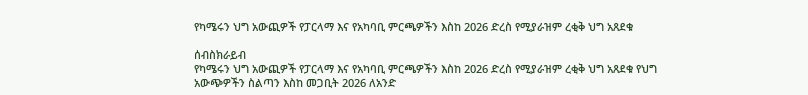የካሜሩን ህግ አውጪዎች የፓርላማ እና የአካባቢ ምርጫዎችን እስከ 2026 ድረስ የሚያራዝም ረቂቅ ህግ አጸደቁ

ሰብስክራይብ
የካሜሩን ህግ አውጪዎች የፓርላማ እና የአካባቢ ምርጫዎችን እስከ 2026 ድረስ የሚያራዝም ረቂቅ ህግ አጸደቁ የህግ አውጭዎችን ስልጣን እስከ መጋቢት 2026 ለአንድ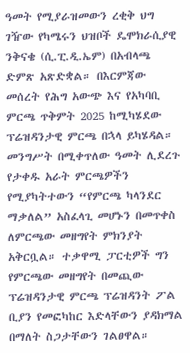ዓመት የሚያራዝመውን ረቂቅ ህግ ገዥው የካሜሩን ህዝቦች ዴሞክራሲያዊ ንቅናቄ (ሲ.ፒ.ዲ.ኤም) በአብላጫ ድምጽ አጽድቋል። በእርምጃው መሰረት የሕግ አውጭ እና የአካባቢ ምርጫ ጥቅምት 2025 ከሚካሄደው ፕሬዝዳንታዊ ምርጫ በኋላ ይካሄዳል። መንግሥት በሚቀጥለው ዓመት ሊደረጉ የታቀዱ አራት ምርጫዎችን የሚያካትተውን “የምርጫ ካላንደር ማቃለል” አስፈላጊ መሆኑን በመጥቀስ ለምርጫው መዘግየት ምክንያት አቅርቧል። ተቃዋሚ ፓርቲዎች ግን የምርጫው መዘግየት በመጪው ፕሬዝዳንታዊ ምርጫ ፕሬዝዳንት ፖል ቢያን የመፎካከር እድላቸውን ያዳክማል በማለት ስጋታቸውን ገልፀዋል።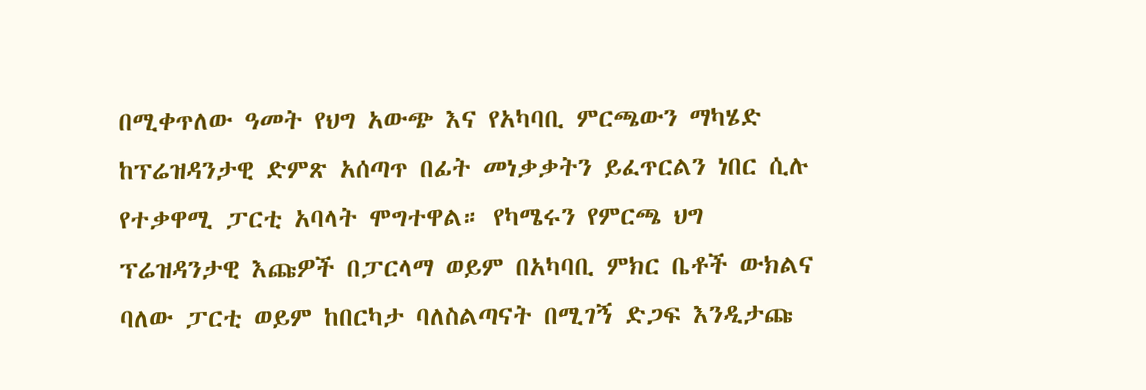በሚቀጥለው ዓመት የህግ አውጭ እና የአካባቢ ምርጫውን ማካሄድ ከፕሬዝዳንታዊ ድምጽ አሰጣጥ በፊት መነቃቃትን ይፈጥርልን ነበር ሲሉ የተቃዋሚ ፓርቲ አባላት ሞግተዋል። የካሜሩን የምርጫ ህግ ፕሬዝዳንታዊ እጩዎች በፓርላማ ወይም በአካባቢ ምክር ቤቶች ውክልና ባለው ፓርቲ ወይም ከበርካታ ባለስልጣናት በሚገኝ ድጋፍ እንዲታጩ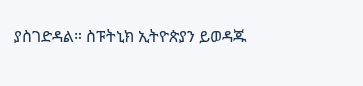ያስገድዳል። ስፑትኒክ ኢትዮጵያን ይወዳጁ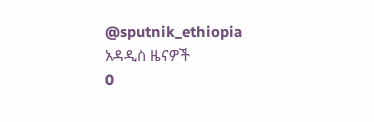@sputnik_ethiopia
አዳዲስ ዜናዎች
0